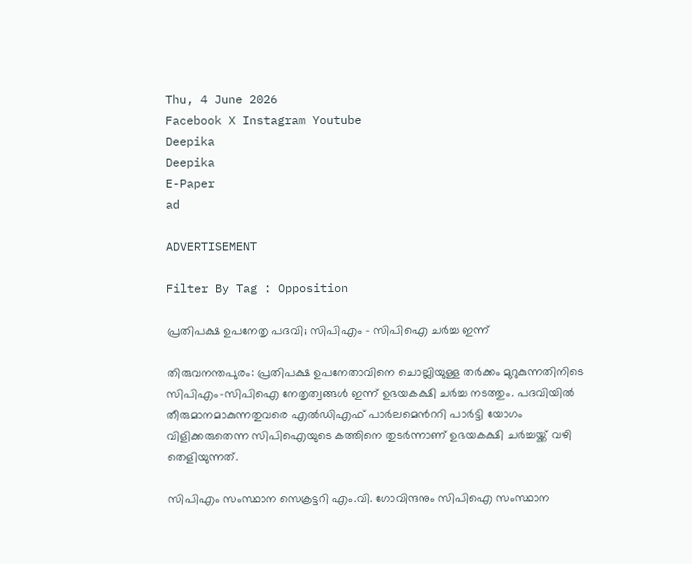Thu, 4 June 2026
Facebook X Instagram Youtube
Deepika
Deepika
E-Paper
ad

ADVERTISEMENT

Filter By Tag : Opposition

പ്രതിപക്ഷ ഉപനേതൃ പദവി; സിപിഎം - സിപിഐ ചർച്ച ഇന്ന്

തിരുവനന്തപുരം: പ്രതിപക്ഷ ഉപനേതാവിനെ ചൊല്ലിയുള്ള തർക്കം മുറുകുന്നതിനിടെ സിപിഎം-സിപിഐ നേതൃത്വങ്ങൾ ഇന്ന് ഉഭയകക്ഷി ചർച്ച നടത്തും. പദവിയിൽ തീരുമാനമാകുന്നതുവരെ എൽഡിഎഫ് പാർലമെന്‍ററി പാർട്ടി യോഗം വിളിക്കരുതെന്ന സിപിഐയുടെ കത്തിനെ തുടർന്നാണ് ഉഭയകക്ഷി ചർച്ചയ്ക്ക് വഴി തെളിയുന്നത്.

സിപിഎം സംസ്ഥാന സെക്രട്ടറി എം.വി. ഗോവിന്ദനും സിപിഐ സംസ്ഥാന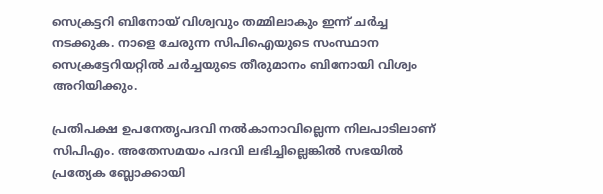സെക്രട്ടറി ബിനോയ് വിശ്വവും തമ്മിലാകും ഇന്ന് ചർച്ച നടക്കുക. നാളെ ചേരുന്ന സിപിഐയുടെ സംസ്ഥാന സെക്രട്ടേറിയറ്റിൽ ചർച്ചയുടെ തീരുമാനം ബിനോയി വിശ്വം അറിയിക്കും.

പ്രതിപക്ഷ ഉപനേതൃപദവി നൽകാനാവില്ലെന്ന നിലപാടിലാണ് സിപിഎം. അതേസമയം പദവി ലഭിച്ചില്ലെങ്കിൽ സഭയിൽ പ്രത്യേക ബ്ലോക്കായി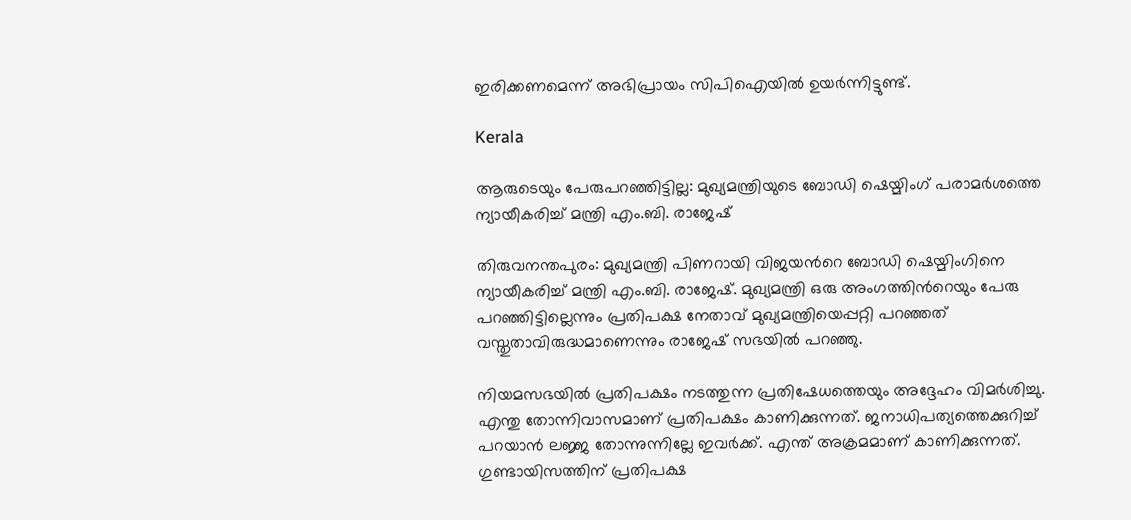ഇരിക്കണമെന്ന് അഭിപ്രായം സിപിഐയിൽ ഉയർന്നിട്ടുണ്ട്.

Kerala

ആരുടെയും പേരുപറഞ്ഞിട്ടില്ല: മുഖ്യമന്ത്രിയുടെ ബോഡി ഷെയ്മിംഗ് പരാമർശത്തെ ന്യായീകരിച്ച് മന്ത്രി എം.ബി. രാജേഷ്

തിരുവനന്തപുരം: മുഖ്യമന്ത്രി പിണറായി വിജയന്‍റെ ബോഡി ഷെയ്മിംഗിനെ ന്യായീകരിച്ച് മന്ത്രി എം.ബി. രാജേഷ്. മുഖ്യമന്ത്രി ഒരു അംഗത്തിന്‍റെയും പേരു പറ‍ഞ്ഞിട്ടില്ലെന്നും പ്രതിപക്ഷ നേതാവ് മുഖ്യമന്ത്രിയെപ്പറ്റി പറഞ്ഞത് വസ്തുതാവിരുദ്ധമാണെന്നും രാജേഷ് സഭയിൽ പറഞ്ഞു.

നിയമസഭയിൽ പ്രതിപക്ഷം നടത്തുന്ന പ്രതിഷേധത്തെയും അദ്ദേഹം വിമർശിച്ചു. എന്തു തോന്നിവാസമാണ് പ്രതിപക്ഷം കാണിക്കുന്നത്. ജനാധിപത്യത്തെക്കുറിച്ച് പറയാൻ ലജ്ജ തോന്നുന്നില്ലേ ഇവർക്ക്. എന്ത് അക്രമമാണ് കാണിക്കുന്നത്. ഗുണ്ടായിസത്തിന് പ്രതിപക്ഷ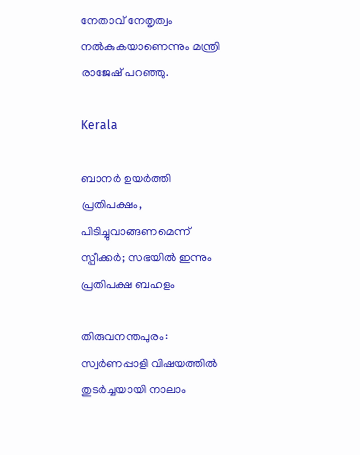നേതാവ് നേതൃത്വം നൽകുകയാണെന്നും മന്ത്രി രാജേഷ് പറഞ്ഞു.

Kerala

ബാനർ ഉയർത്തി പ്രതിപക്ഷം, പിടിച്ചുവാങ്ങണമെന്ന് സ്പീക്കർ; സഭയിൽ ഇന്നും പ്രതിപക്ഷ ബഹളം

തിരുവനന്തപുരം: സ്വർണപ്പാളി വിഷയത്തിൽ തുടർച്ചയായി നാലാം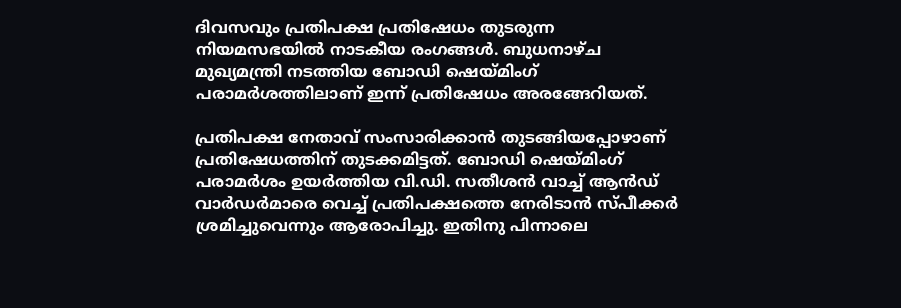ദിവസവും പ്രതിപക്ഷ പ്രതിഷേധം തുടരുന്ന നിയമസഭയിൽ നാടകീയ രംഗങ്ങൾ. ബുധനാഴ്ച മുഖ്യമന്ത്രി നടത്തിയ ബോഡി ഷെയ്മിംഗ് പരാമർശത്തിലാണ് ഇന്ന് പ്രതിഷേധം അരങ്ങേറിയത്.

പ്രതിപക്ഷ നേതാവ് സംസാരിക്കാൻ തുടങ്ങിയപ്പോഴാണ് പ്രതിഷേധത്തിന് തുടക്കമിട്ടത്. ബോഡി ഷെയ്മിംഗ് പരാമർശം ഉയർത്തിയ വി.ഡി. സതീശൻ വാച്ച് ആൻഡ് വാർഡർമാരെ വെച്ച് പ്രതിപക്ഷത്തെ നേരിടാൻ സ്പീക്കർ ശ്രമിച്ചുവെന്നും ആരോപിച്ചു. ഇതിനു പിന്നാലെ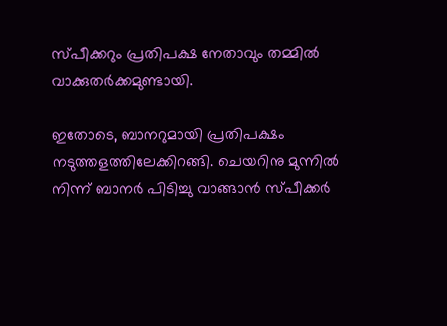സ്പീക്കറും പ്രതിപക്ഷ നേതാവും തമ്മിൽ വാക്കുതർക്കമുണ്ടായി.

ഇതോടെ, ബാനറുമായി പ്രതിപക്ഷം നടുത്തളത്തിലേക്കിറങ്ങി. ചെയറിനു മുന്നിൽ നിന്ന് ബാനർ പിടിച്ചു വാങ്ങാൻ സ്പീക്കർ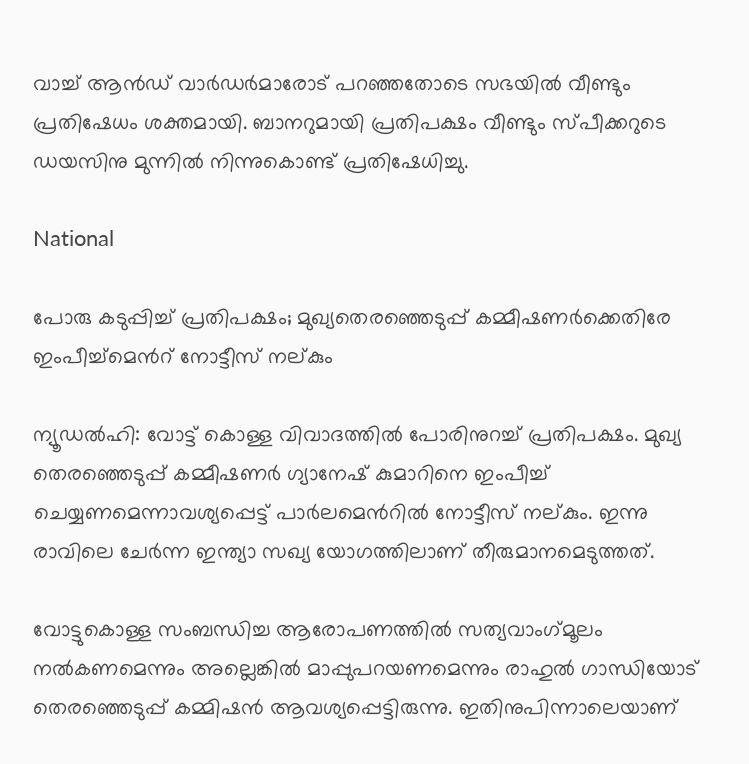വാച്ച് ആൻഡ് വാർഡർമാരോട് പറഞ്ഞതോടെ സഭയിൽ വീണ്ടും പ്രതിഷേധം ശക്തമായി. ബാനറുമായി പ്രതിപക്ഷം വീണ്ടും സ്പീക്കറുടെ ഡയസിനു മുന്നിൽ നിന്നുകൊണ്ട് പ്രതിഷേധിച്ചു.

National

പോരു കടുപ്പിച്ച് പ്രതിപക്ഷം; മുഖ്യതെരഞ്ഞെടുപ്പ് കമ്മീഷണർക്കെതിരേ ഇംപീച്ച്മെന്‍റ് നോട്ടീസ് നല്കും

ന്യൂഡല്‍ഹി: വോട്ട് കൊള്ള വിവാദത്തിൽ പോരിനുറച്ച് പ്രതിപക്ഷം. മുഖ്യ തെരഞ്ഞെടുപ്പ് കമ്മീഷണര്‍ ഗ്യാനേഷ് കുമാറിനെ ഇംപീച്ച് ചെയ്യണമെന്നാവ‍ശ്യപ്പെട്ട് പാര്‍ലമെന്‍റില്‍ നോട്ടീസ് നല്കും. ഇന്നു രാവിലെ ചേര്‍ന്ന ഇന്ത്യാ സഖ്യ യോഗത്തിലാണ് തീരുമാനമെടുത്തത്.

വോട്ടുകൊള്ള സംബന്ധിച്ച ആരോപണത്തിൽ സത്യവാംഗ്‌മൂലം നൽകണമെന്നും അല്ലെങ്കിൽ മാപ്പുപറയണമെന്നും രാഹുൽ ഗാന്ധിയോട് തെരഞ്ഞെടുപ്പ് കമ്മിഷൻ ആവശ്യപ്പെട്ടിരുന്നു. ഇതിനുപിന്നാലെയാണ്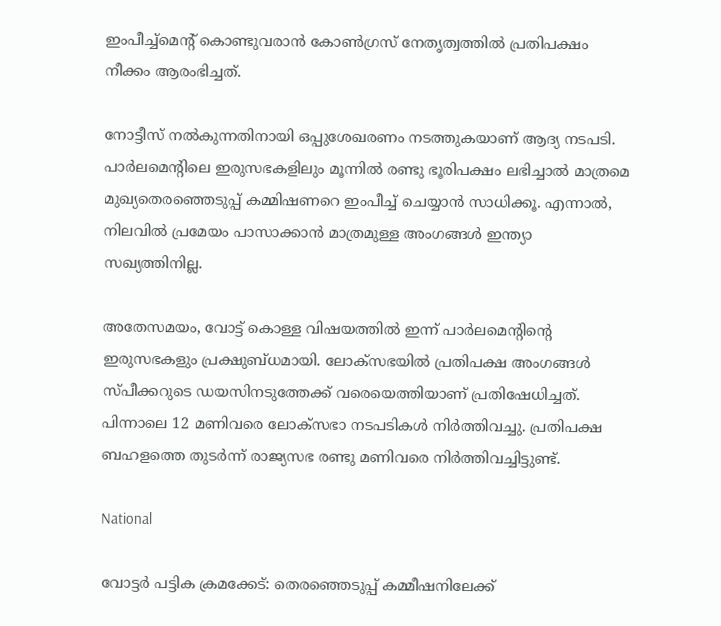ഇംപീച്ച്മെന്‍റ് കൊണ്ടുവരാൻ കോൺഗ്രസ് നേതൃത്വത്തിൽ പ്രതിപക്ഷം നീക്കം ആരംഭിച്ചത്.

നോട്ടീസ് നൽകുന്നതിനായി ഒപ്പുശേഖരണം നടത്തുകയാണ് ആദ്യ നടപടി. പാർലമെന്‍റിലെ ഇരുസഭകളിലും മൂന്നിൽ രണ്ടു ഭൂരിപക്ഷം ലഭിച്ചാൽ മാത്രമെ മുഖ്യതെരഞ്ഞെടുപ്പ് കമ്മിഷണറെ ഇംപീച്ച്‌ ചെയ്യാൻ സാധിക്കൂ. എന്നാൽ, നിലവിൽ പ്രമേയം പാസാക്കാൻ മാത്രമുള്ള അംഗങ്ങള്‍ ഇന്ത്യാ സഖ്യത്തിനില്ല.

അതേസമയം, വോട്ട് കൊള്ള വിഷയത്തിൽ ഇന്ന് പാർലമെന്‍റിന്‍റെ ഇരുസഭകളും പ്രക്ഷുബ്ധമായി. ലോക്സഭയിൽ പ്രതിപക്ഷ അംഗങ്ങൾ സ്പീക്കറുടെ ഡയസിനടുത്തേക്ക് വരെയെത്തിയാണ് പ്രതിഷേധിച്ചത്. പിന്നാലെ 12 മണിവരെ ലോക്സഭാ നടപടികൾ നിർത്തിവച്ചു. പ്രതിപക്ഷ ബഹളത്തെ തുടര്‍ന്ന് രാജ്യസഭ രണ്ടു മണിവരെ നിര്‍ത്തിവച്ചിട്ടുണ്ട്.

National

വോട്ടർ പട്ടിക ക്രമക്കേട്: തെരഞ്ഞെടുപ്പ് കമ്മീഷനിലേക്ക്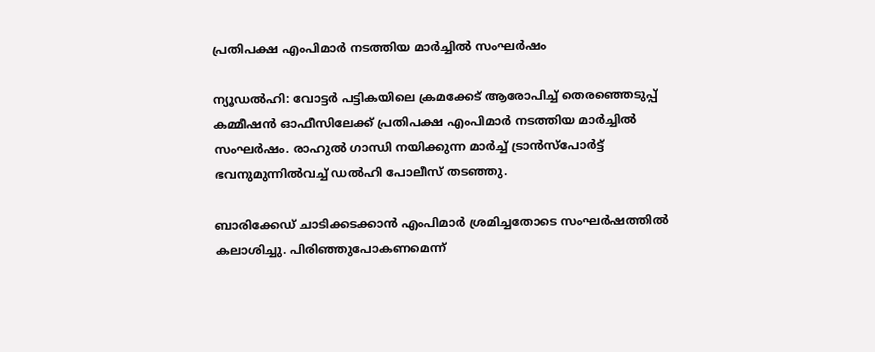പ്രതിപക്ഷ എംപിമാര്‍ നടത്തിയ മാർച്ചിൽ സംഘർഷം

ന്യൂഡൽഹി: വോട്ടർ പട്ടികയിലെ ക്രമക്കേട് ആരോപിച്ച് തെരഞ്ഞെടുപ്പ് കമ്മീഷൻ ഓഫീസിലേക്ക് പ്രതിപക്ഷ എംപിമാർ നടത്തിയ മാർച്ചിൽ സംഘർഷം. രാഹുൽ ഗാന്ധി നയിക്കുന്ന മാർച്ച് ട്രാൻസ്പോർട്ട് ഭവനുമുന്നിൽവച്ച് ഡൽഹി പോലീസ് തടഞ്ഞു.

ബാരിക്കേ‍ഡ് ചാടിക്കടക്കാൻ എംപിമാർ ശ്രമിച്ചതോടെ സംഘർഷത്തിൽ കലാശിച്ചു. പിരിഞ്ഞുപോകണമെന്ന്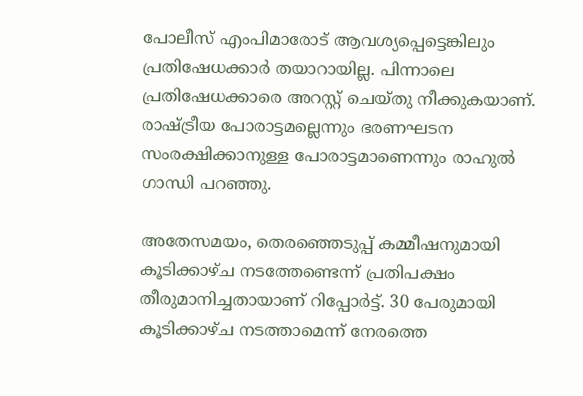പോലീസ് എംപിമാരോട് ആവശ്യപ്പെട്ടെങ്കിലും പ്രതിഷേധക്കാർ തയാറായില്ല. പിന്നാലെ പ്രതിഷേധക്കാരെ അറസ്റ്റ് ചെയ്തു നീക്കുകയാണ്. രാഷ്ട്രീയ പോരാട്ടമല്ലെന്നും ഭരണഘടന സംരക്ഷിക്കാനുള്ള പോരാട്ടമാണെന്നും രാഹുൽ ഗാന്ധി പറഞ്ഞു.

അതേസമയം, തെരഞ്ഞെടുപ്പ് കമ്മീഷനുമായി കൂടിക്കാഴ്ച നടത്തേണ്ടെന്ന് പ്രതിപക്ഷം തീരുമാനിച്ചതായാണ് റിപ്പോർട്ട്. 30 പേരുമായി കൂടിക്കാഴ്ച നടത്താമെന്ന് നേരത്തെ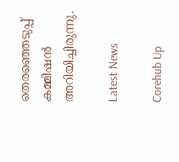തെരഞ്ഞെടുപ്പ് കമ്മിഷൻ അറിയിച്ചിരുന്നു.

Latest News

Corehub Up